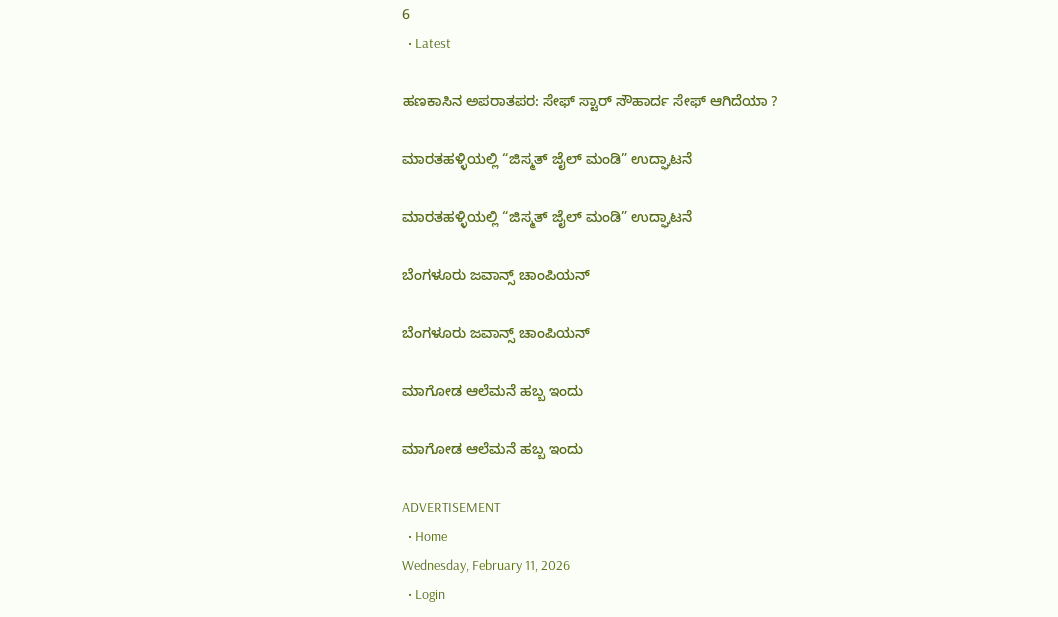6
  • Latest

ಹಣಕಾಸಿನ ಅಪರಾತಪರ: ಸೇಫ್ ಸ್ಟಾರ್ ಸೌಹಾರ್ದ ಸೇಫ್ ಆಗಿದೆಯಾ ?

ಮಾರತಹಳ್ಳಿಯಲ್ಲಿ “ಜಿಸ್ಮತ್ ಜೈಲ್ ಮಂಡಿ” ಉದ್ಘಾಟನೆ

ಮಾರತಹಳ್ಳಿಯಲ್ಲಿ “ಜಿಸ್ಮತ್ ಜೈಲ್ ಮಂಡಿ” ಉದ್ಘಾಟನೆ

ಬೆಂಗಳೂರು ಜವಾನ್ಸ್ ಚಾಂಪಿಯನ್

ಬೆಂಗಳೂರು ಜವಾನ್ಸ್ ಚಾಂಪಿಯನ್

ಮಾಗೋಡ ಆಲೆಮನೆ ಹಬ್ಬ ಇಂದು

ಮಾಗೋಡ ಆಲೆಮನೆ ಹಬ್ಬ ಇಂದು

ADVERTISEMENT
  • Home
Wednesday, February 11, 2026
  • Login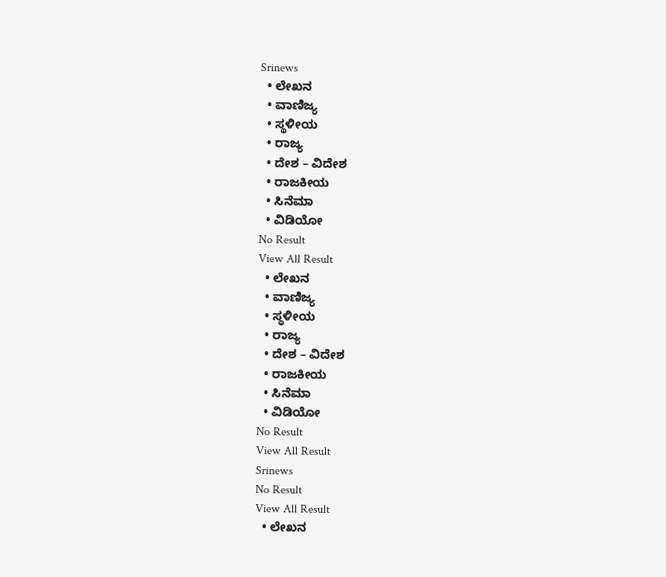Srinews
  • ಲೇಖನ
  • ವಾಣಿಜ್ಯ
  • ಸ್ಥಳೀಯ
  • ರಾಜ್ಯ
  • ದೇಶ – ವಿದೇಶ
  • ರಾಜಕೀಯ
  • ಸಿನೆಮಾ
  • ವಿಡಿಯೋ
No Result
View All Result
  • ಲೇಖನ
  • ವಾಣಿಜ್ಯ
  • ಸ್ಥಳೀಯ
  • ರಾಜ್ಯ
  • ದೇಶ – ವಿದೇಶ
  • ರಾಜಕೀಯ
  • ಸಿನೆಮಾ
  • ವಿಡಿಯೋ
No Result
View All Result
Srinews
No Result
View All Result
  • ಲೇಖನ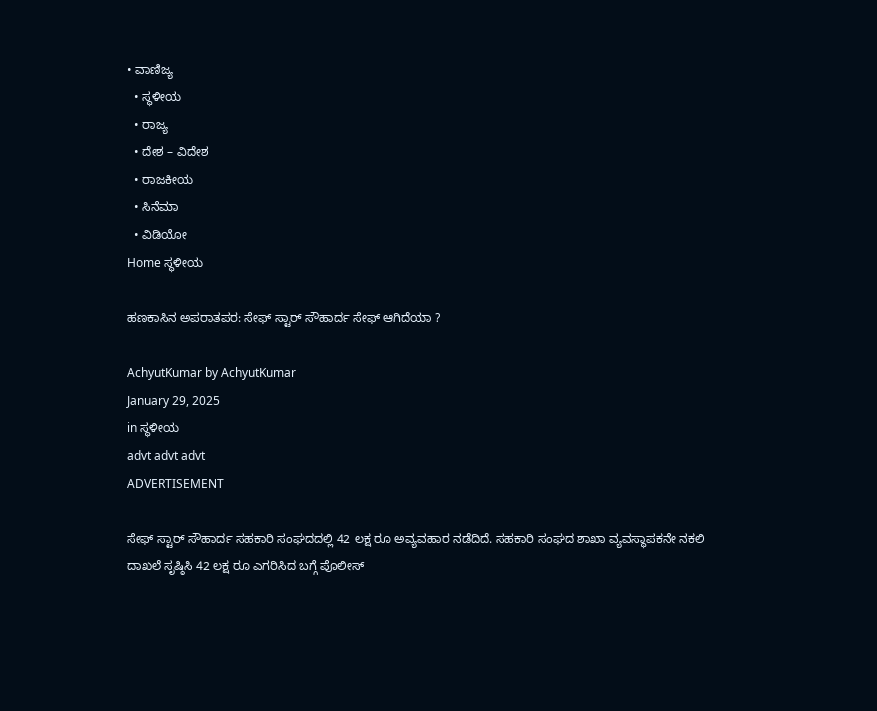• ವಾಣಿಜ್ಯ
  • ಸ್ಥಳೀಯ
  • ರಾಜ್ಯ
  • ದೇಶ – ವಿದೇಶ
  • ರಾಜಕೀಯ
  • ಸಿನೆಮಾ
  • ವಿಡಿಯೋ
Home ಸ್ಥಳೀಯ

ಹಣಕಾಸಿನ ಅಪರಾತಪರ: ಸೇಫ್ ಸ್ಟಾರ್ ಸೌಹಾರ್ದ ಸೇಫ್ ಆಗಿದೆಯಾ ?

AchyutKumar by AchyutKumar
January 29, 2025
in ಸ್ಥಳೀಯ
advt advt advt
ADVERTISEMENT

ಸೇಫ್ ಸ್ಟಾರ್ ಸೌಹಾರ್ದ ಸಹಕಾರಿ ಸಂಘದದಲ್ಲಿ 42 ಲಕ್ಷ ರೂ ಅವ್ಯವಹಾರ ನಡೆದಿದೆ. ಸಹಕಾರಿ ಸಂಘದ ಶಾಖಾ ವ್ಯವಸ್ಥಾಪಕನೇ ನಕಲಿ ದಾಖಲೆ ಸೃಷ್ಠಿಸಿ 42 ಲಕ್ಷ ರೂ ಎಗರಿಸಿದ ಬಗ್ಗೆ ಪೊಲೀಸ್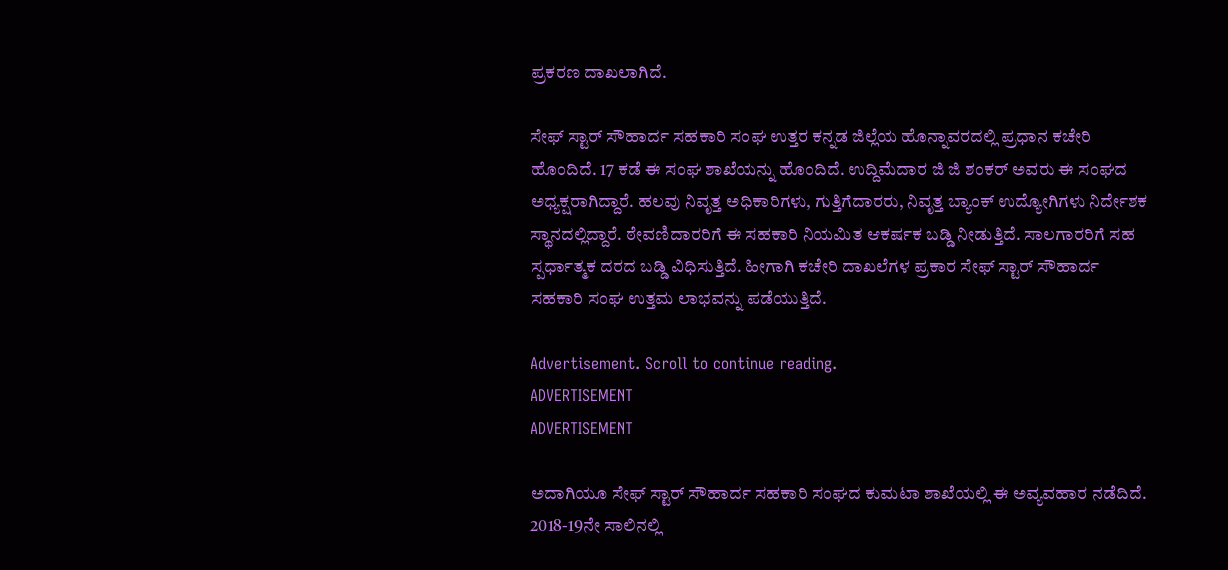ಪ್ರಕರಣ ದಾಖಲಾಗಿದೆ.

ಸೇಫ್ ಸ್ಟಾರ್ ಸೌಹಾರ್ದ ಸಹಕಾರಿ ಸಂಘ ಉತ್ತರ ಕನ್ನಡ ಜಿಲ್ಲೆಯ ಹೊನ್ನಾವರದಲ್ಲಿ ಪ್ರಧಾನ ಕಚೇರಿ ಹೊಂದಿದೆ. 17 ಕಡೆ ಈ ಸಂಘ ಶಾಖೆಯನ್ನು ಹೊಂದಿದೆ. ಉದ್ದಿಮೆದಾರ ಜಿ ಜಿ ಶಂಕರ್ ಅವರು ಈ ಸಂಘದ ಅಧ್ಯಕ್ಷರಾಗಿದ್ದಾರೆ. ಹಲವು ನಿವೃತ್ತ ಅಧಿಕಾರಿಗಳು, ಗುತ್ತಿಗೆದಾರರು, ನಿವೃತ್ತ ಬ್ಯಾಂಕ್ ಉದ್ಯೋಗಿಗಳು ನಿರ್ದೇಶಕ ಸ್ಥಾನದಲ್ಲಿದ್ದಾರೆ. ಠೇವಣಿದಾರರಿಗೆ ಈ ಸಹಕಾರಿ ನಿಯಮಿತ ಆಕರ್ಷಕ ಬಡ್ಡಿ ನೀಡುತ್ತಿದೆ. ಸಾಲಗಾರರಿಗೆ ಸಹ ಸ್ಪರ್ಧಾತ್ಮಕ ದರದ ಬಡ್ಡಿ ವಿಧಿಸುತ್ತಿದೆ. ಹೀಗಾಗಿ ಕಚೇರಿ ದಾಖಲೆಗಳ ಪ್ರಕಾರ ಸೇಫ್ ಸ್ಟಾರ್ ಸೌಹಾರ್ದ ಸಹಕಾರಿ ಸಂಘ ಉತ್ತಮ ಲಾಭವನ್ನು ಪಡೆಯುತ್ತಿದೆ.

Advertisement. Scroll to continue reading.
ADVERTISEMENT
ADVERTISEMENT

ಅದಾಗಿಯೂ ಸೇಫ್ ಸ್ಟಾರ್ ಸೌಹಾರ್ದ ಸಹಕಾರಿ ಸಂಘದ ಕುಮಟಾ ಶಾಖೆಯಲ್ಲಿ ಈ ಅವ್ಯವಹಾರ ನಡೆದಿದೆ. 2018-19ನೇ ಸಾಲಿನಲ್ಲಿ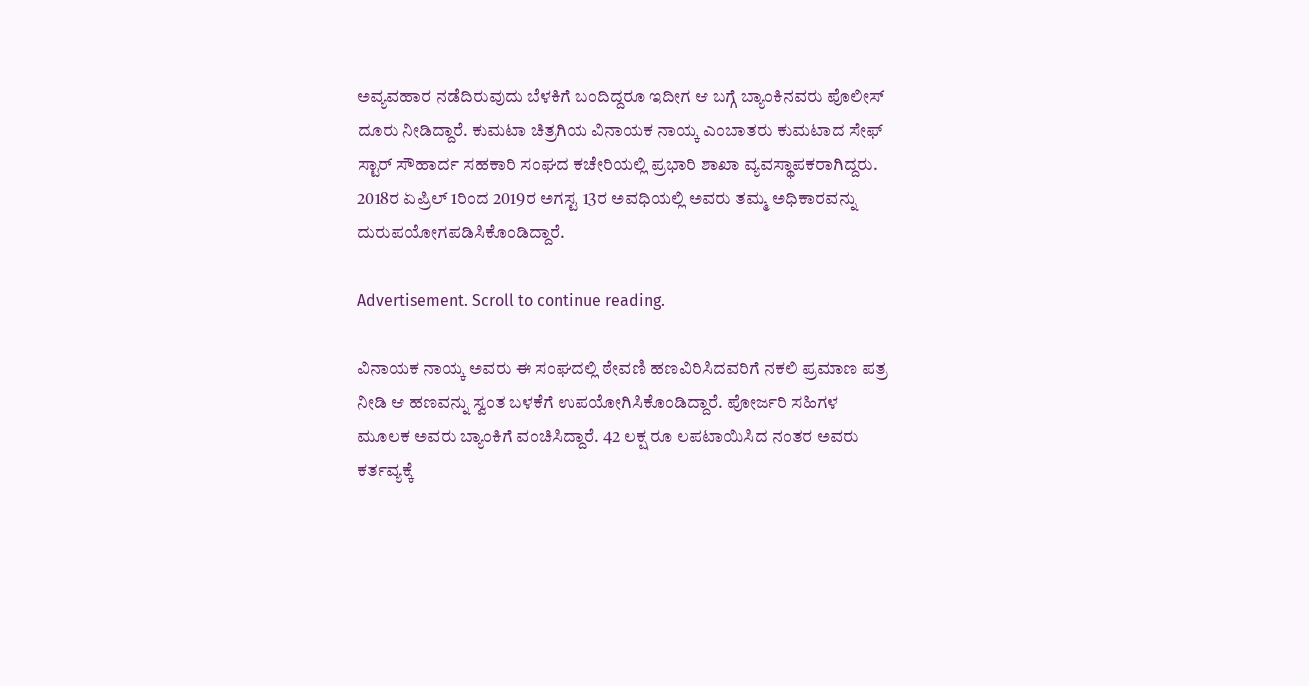ಅವ್ಯವಹಾರ ನಡೆದಿರುವುದು ಬೆಳಕಿಗೆ ಬಂದಿದ್ದರೂ ಇದೀಗ ಆ ಬಗ್ಗೆ ಬ್ಯಾಂಕಿನವರು ಪೊಲೀಸ್ ದೂರು ನೀಡಿದ್ದಾರೆ. ಕುಮಟಾ ಚಿತ್ರಗಿಯ ವಿನಾಯಕ ನಾಯ್ಕ ಎಂಬಾತರು ಕುಮಟಾದ ಸೇಫ್ ಸ್ಟಾರ್ ಸೌಹಾರ್ದ ಸಹಕಾರಿ ಸಂಘದ ಕಚೇರಿಯಲ್ಲಿ ಪ್ರಭಾರಿ ಶಾಖಾ ವ್ಯವಸ್ಥಾಪಕರಾಗಿದ್ದರು. 2018ರ ಏಪ್ರಿಲ್ 1ರಿಂದ 2019ರ ಅಗಸ್ಟ 13ರ ಅವಧಿಯಲ್ಲಿ ಅವರು ತಮ್ಮ ಅಧಿಕಾರವನ್ನು ದುರುಪಯೋಗಪಡಿಸಿಕೊಂಡಿದ್ದಾರೆ.

Advertisement. Scroll to continue reading.

ವಿನಾಯಕ ನಾಯ್ಕ ಅವರು ಈ ಸಂಘದಲ್ಲಿ ಠೇವಣಿ ಹಣವಿರಿಸಿದವರಿಗೆ ನಕಲಿ ಪ್ರಮಾಣ ಪತ್ರ ನೀಡಿ ಆ ಹಣವನ್ನು ಸ್ವಂತ ಬಳಕೆಗೆ ಉಪಯೋಗಿಸಿಕೊಂಡಿದ್ದಾರೆ. ಪೋರ್ಜರಿ ಸಹಿಗಳ ಮೂಲಕ ಅವರು ಬ್ಯಾಂಕಿಗೆ ವಂಚಿಸಿದ್ದಾರೆ. 42 ಲಕ್ಷ ರೂ ಲಪಟಾಯಿಸಿದ ನಂತರ ಅವರು ಕರ್ತವ್ಯಕ್ಕೆ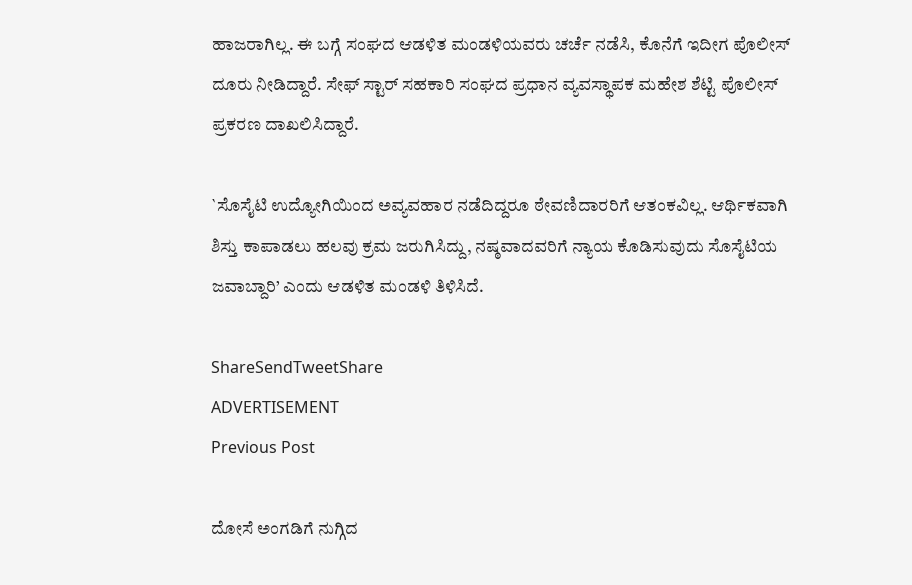ಹಾಜರಾಗಿಲ್ಲ. ಈ ಬಗ್ಗೆ ಸಂಘದ ಆಡಳಿತ ಮಂಡಳಿಯವರು ಚರ್ಚೆ ನಡೆಸಿ, ಕೊನೆಗೆ ಇದೀಗ ಪೊಲೀಸ್ ದೂರು ನೀಡಿದ್ದಾರೆ. ಸೇಫ್ ಸ್ಟಾರ್ ಸಹಕಾರಿ ಸಂಘದ ಪ್ರಧಾನ ವ್ಯವಸ್ಥಾಪಕ ಮಹೇಶ ಶೆಟ್ಟಿ ಪೊಲೀಸ್ ಪ್ರಕರಣ ದಾಖಲಿಸಿದ್ದಾರೆ.

`ಸೊಸೈಟಿ ಉದ್ಯೋಗಿಯಿಂದ ಅವ್ಯವಹಾರ ನಡೆದಿದ್ದರೂ ಠೇವಣಿದಾರರಿಗೆ ಆತಂಕವಿಲ್ಲ. ಆರ್ಥಿಕವಾಗಿ ಶಿಸ್ತು ಕಾಪಾಡಲು ಹಲವು ಕ್ರಮ ಜರುಗಿಸಿದ್ದು, ನಷ್ಠವಾದವರಿಗೆ ನ್ಯಾಯ ಕೊಡಿಸುವುದು ಸೊಸೈಟಿಯ ಜವಾಬ್ದಾರಿ’ ಎಂದು ಆಡಳಿತ ಮಂಡಳಿ ತಿಳಿಸಿದೆ.

ShareSendTweetShare
ADVERTISEMENT
Previous Post

ದೋಸೆ ಅಂಗಡಿಗೆ ನುಗ್ಗಿದ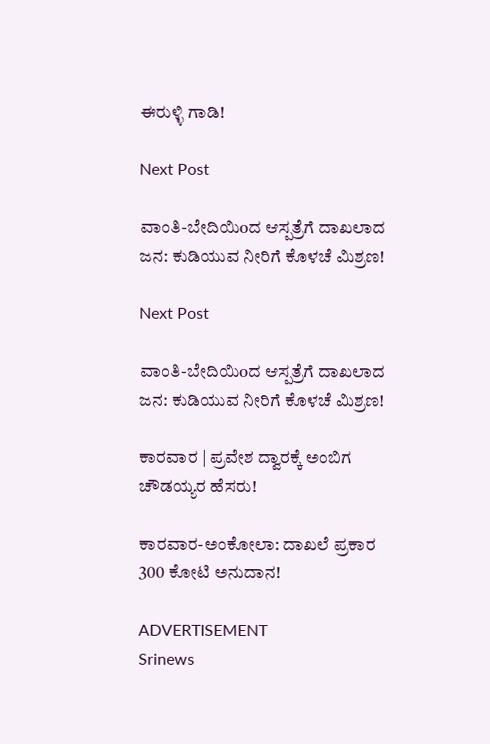ಈರುಳ್ಳಿ ಗಾಡಿ!

Next Post

ವಾಂತಿ-ಬೇದಿಯಿoದ ಆಸ್ಪತ್ರೆಗೆ ದಾಖಲಾದ ಜನ: ಕುಡಿಯುವ ನೀರಿಗೆ ಕೊಳಚೆ ಮಿಶ್ರಣ!

Next Post

ವಾಂತಿ-ಬೇದಿಯಿoದ ಆಸ್ಪತ್ರೆಗೆ ದಾಖಲಾದ ಜನ: ಕುಡಿಯುವ ನೀರಿಗೆ ಕೊಳಚೆ ಮಿಶ್ರಣ!

ಕಾರವಾರ | ಪ್ರವೇಶ ದ್ವಾರಕ್ಕೆ ಅಂಬಿಗ ಚೌಡಯ್ಯರ ಹೆಸರು!

ಕಾರವಾರ-ಅಂಕೋಲಾ: ದಾಖಲೆ ಪ್ರಕಾರ 300 ಕೋಟಿ ಅನುದಾನ!

ADVERTISEMENT
Srinews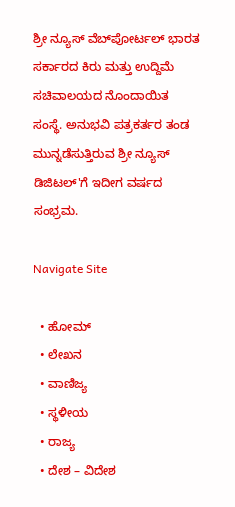ಶ್ರೀ ನ್ಯೂಸ್ ವೆಬ್‌ಪೋರ್ಟಲ್ ಭಾರತ ಸರ್ಕಾರದ ಕಿರು ಮತ್ತು ಉದ್ದಿಮೆ ಸಚಿವಾಲಯದ ನೊಂದಾಯಿತ ಸಂಸ್ಥೆ. ಅನುಭವಿ ಪತ್ರಕರ್ತರ ತಂಡ ಮುನ್ನಡೆಸುತ್ತಿರುವ ಶ್ರೀ ನ್ಯೂಸ್ ಡಿಜಿಟಲ್'ಗೆ ಇದೀಗ ವರ್ಷದ ಸಂಭ್ರಮ.

Navigate Site

  • ಹೋಮ್
  • ಲೇಖನ
  • ವಾಣಿಜ್ಯ
  • ಸ್ಥಳೀಯ
  • ರಾಜ್ಯ
  • ದೇಶ – ವಿದೇಶ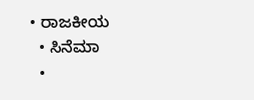• ರಾಜಕೀಯ
  • ಸಿನೆಮಾ
  •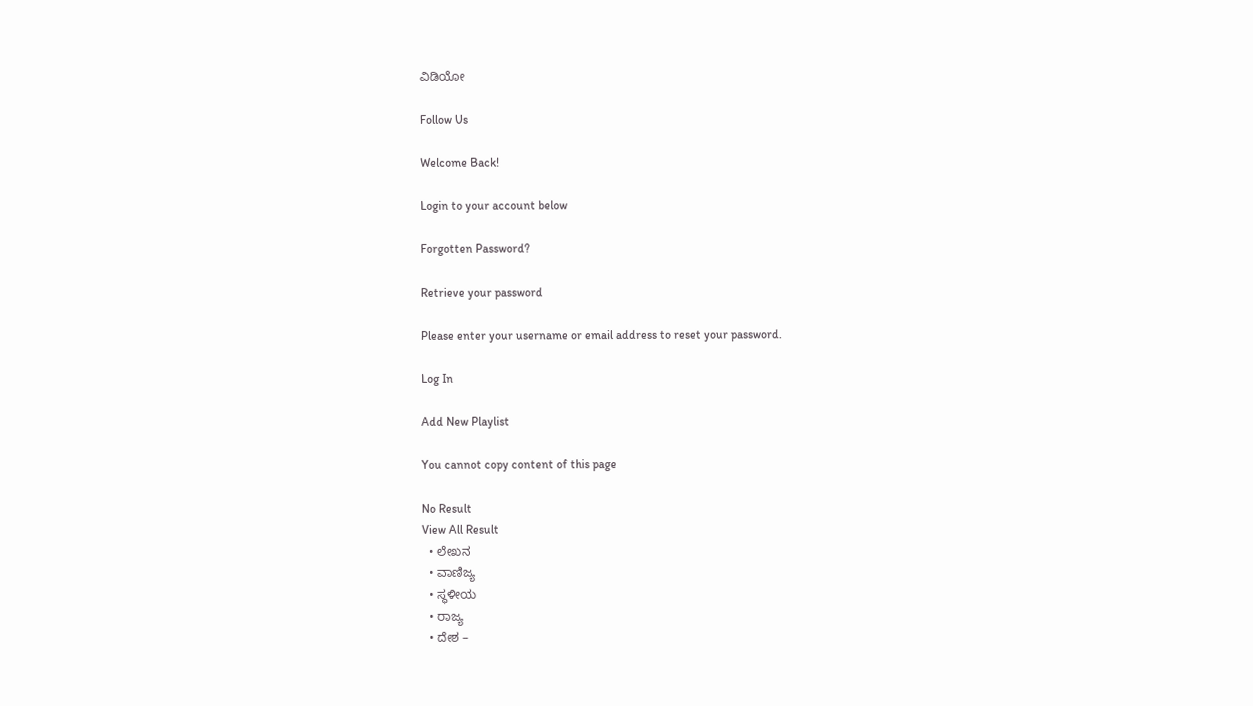ವಿಡಿಯೋ

Follow Us

Welcome Back!

Login to your account below

Forgotten Password?

Retrieve your password

Please enter your username or email address to reset your password.

Log In

Add New Playlist

You cannot copy content of this page

No Result
View All Result
  • ಲೇಖನ
  • ವಾಣಿಜ್ಯ
  • ಸ್ಥಳೀಯ
  • ರಾಜ್ಯ
  • ದೇಶ –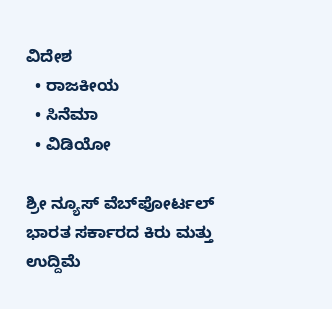ವಿದೇಶ
  • ರಾಜಕೀಯ
  • ಸಿನೆಮಾ
  • ವಿಡಿಯೋ

ಶ್ರೀ ನ್ಯೂಸ್ ವೆಬ್‌ಪೋರ್ಟಲ್ ಭಾರತ ಸರ್ಕಾರದ ಕಿರು ಮತ್ತು ಉದ್ದಿಮೆ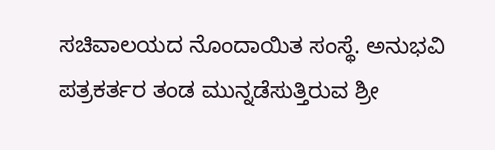ಸಚಿವಾಲಯದ ನೊಂದಾಯಿತ ಸಂಸ್ಥೆ. ಅನುಭವಿ ಪತ್ರಕರ್ತರ ತಂಡ ಮುನ್ನಡೆಸುತ್ತಿರುವ ಶ್ರೀ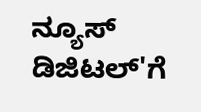ನ್ಯೂಸ್ ಡಿಜಿಟಲ್'ಗೆ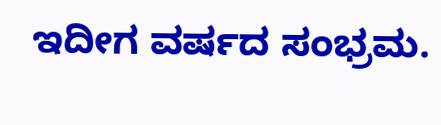ಇದೀಗ ವರ್ಷದ ಸಂಭ್ರಮ.